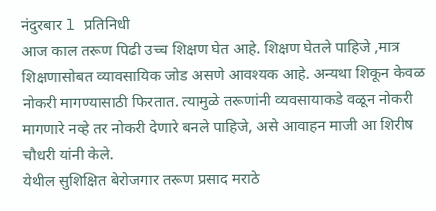नंदुरबार l प्रतिनिधी
आज काल तरूण पिढी उच्च शिक्षण घेत आहे. शिक्षण घेतले पाहिजे ,मात्र शिक्षणासोबत व्यावसायिक जोड असणे आवश्यक आहे. अन्यथा शिकून केवळ नोकरी मागण्यासाठी फिरतात. त्यामुळे तरूणांनी व्यवसायाकडे वळून नोकरी मागणारे नव्हे तर नोकरी देणारे बनले पाहिजे, असे आवाहन माजी आ शिरीष चौधरी यांनी केले.
येथील सुशिक्षित बेरोजगार तरूण प्रसाद मराठे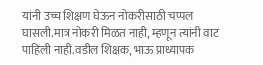यांनी उच्च शिक्षण घेऊन नोकरीसाठी चप्पल घासली.मात्र नोकरी मिळत नाही, म्हणून त्यांनी वाट पाहिली नाही.वडील शिक्षक, भाऊ प्राध्यापक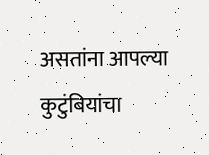असतांना आपल्या कुटुंबियांचा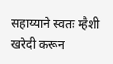सहाय्याने स्वतः म्हैशी खरेदी करून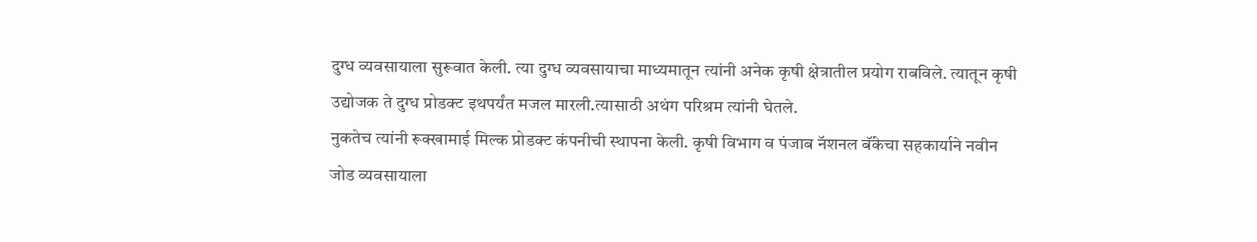दुग्ध व्यवसायाला सुरूवात केली. त्या दुग्ध व्यवसायाचा माध्यमातून त्यांनी अनेक कृषी क्षेत्रातील प्रयोग राबविले. त्यातून कृषी उद्योजक ते दुग्ध प्रोडक्ट इथपर्यंत मजल मारली.त्यासाठी अथंग परिश्रम त्यांनी घेतले.
नुकतेच त्यांनी रूक्खामाई मिल्क प्रोडक्ट कंपनीची स्थापना केली. कृषी विभाग व पंजाब नॅशनल बॅंकेचा सहकार्याने नवीन जोड व्यवसायाला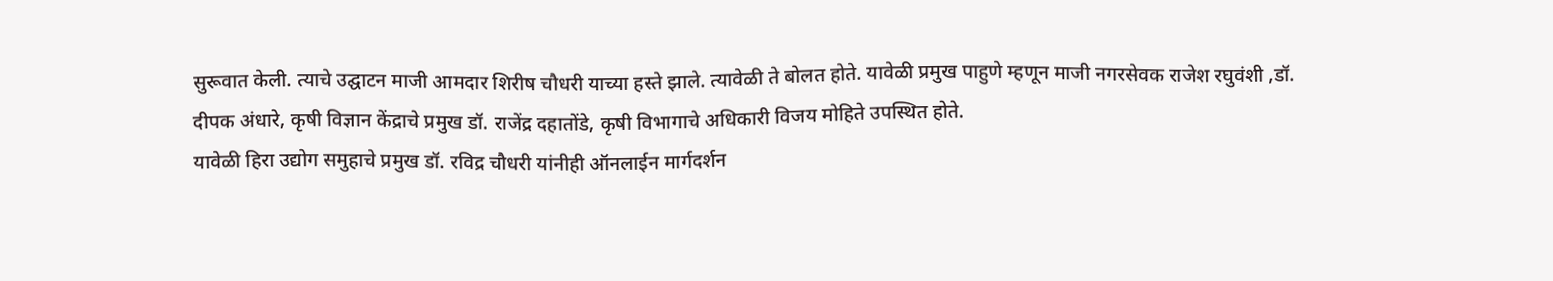सुरूवात केली. त्याचे उद्घाटन माजी आमदार शिरीष चौधरी याच्या हस्ते झाले. त्यावेळी ते बोलत होते. यावेळी प्रमुख पाहुणे म्हणून माजी नगरसेवक राजेश रघुवंशी ,डॉ. दीपक अंधारे, कृषी विज्ञान केंद्राचे प्रमुख डॉ. राजेंद्र दहातोंडे, कृषी विभागाचे अधिकारी विजय मोहिते उपस्थित होते.
यावेळी हिरा उद्योग समुहाचे प्रमुख डॉ. रविद्र चौधरी यांनीही ऑनलाईन मार्गदर्शन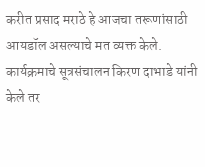करीत प्रसाद मराठे हे आजचा तरूणांसाठी आयडॉल असल्याचे मत व्यक्त केले. कार्यक्रमाचे सूत्रसंचालन किरण दाभाडे यांनी केले तर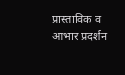प्रास्ताविक व आभार प्रदर्शन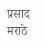प्रसाद मराठे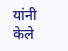यांनी केले